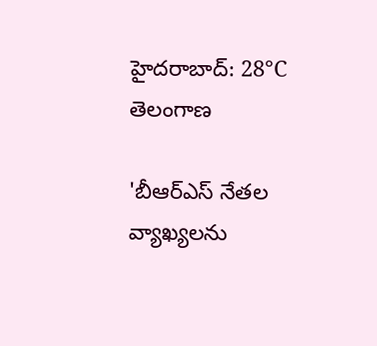హైదరాబాద్: 28°C
తెలంగాణ

'బీఆర్ఎస్ నేతల వ్యాఖ్యలను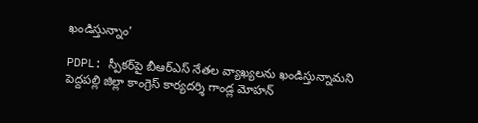ఖండిస్తున్నాం'

PDPL: స్పీకర్‌పై బీఆర్ఎస్ నేతల వ్యాఖ్యలను ఖండిస్తున్నామని పెద్దపల్లి జిల్లా కాంగ్రెస్ కార్యదర్శి గాండ్ల మోహన్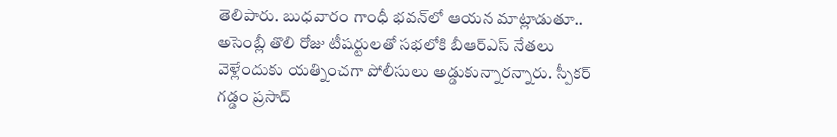తెలిపారు. బుధవారం గాంధీ భవన్‌లో ఆయన మాట్లాడుతూ.. అసెంబ్లీ తొలి రోజు టీషర్టులతో సభలోకి బీఆర్ఎస్ నేతలు వెళ్లేందుకు యత్నించగా పోలీసులు అడ్డుకున్నారన్నారు. స్పీకర్ గడ్డం ప్రసాద్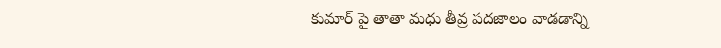కుమార్ పై తాతా మధు తీవ్ర పదజాలం వాడడాన్ని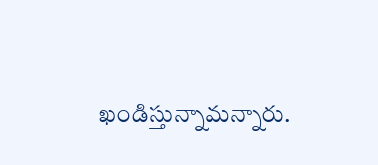ఖండిస్తున్నామన్నారు.